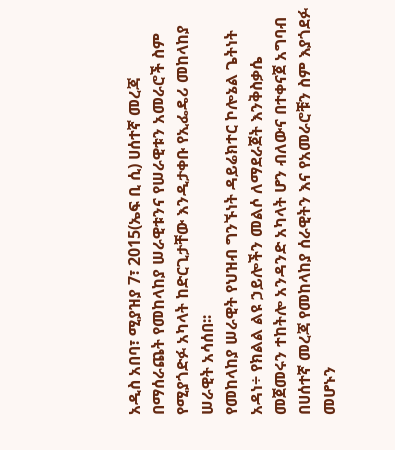አዲስ አበባ፣ ሚያዝያ 7፣ 2015(ኤፍ ቢ ሲ) ሀሰተኛ መረጃ በማሰራጨት የመከላከያ ሠራዊቱንና የሠራዊቱን አመራሮች ስም የሚያጎድፉ አካላት ከድርጊታቸው እንዲታቀቡ የኢፌዴሪ መከላከያ ሠራዊት አሳሰበ፡፡
የመከላከያ ሠራዊት የህዝብ ግንኙነት ዳይሬክተር ኮሎኔል ጌትነት አዳነ÷ የክልል ልዩ ኃይሎችን መልሶ ለማደራጀት እንቅስቃሴ መጀመሩን ተከትሎ አንዳንድ አካላት ሆን ብለውና በተቀናጀ አግባብ በሀሰተኛ መረጃ የመከላከያ ሰራዊትን እና የአመራሮቹን ስም እያጎደፉ መሆኑን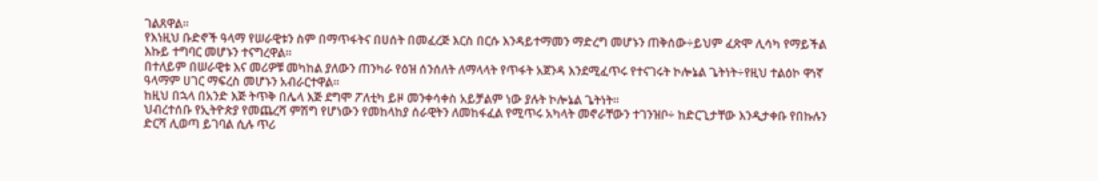ገልጸዋል፡፡
የእነዚህ ቡድኖች ዓላማ የሠራዊቱን ስም በማጥፋትና በሀሰት በመፈረጅ እርስ በርሱ እንዳይተማመን ማድረግ መሆኑን ጠቅሰው÷ይህም ፈጽሞ ሊሳካ የማይችል እኩይ ተግባር መሆኑን ተናግረዋል፡፡
በተለይም በሠራዊቱ እና መሪዎቹ መካከል ያለውን ጠንካራ የዕዝ ሰንሰለት ለማላላት የጥፋት አጀንዳ እንደሚፈጥሩ የተናገሩት ኮሎኔል ጌትነት÷የዚህ ተልዕኮ ዋነኛ ዓላማም ሀገር ማፍረስ መሆኑን አብራርተዋል፡፡
ከዚህ በኋላ በአንድ እጅ ትጥቅ በሌላ እጅ ደግሞ ፖለቲካ ይዞ መንቀሳቀስ አይቻልም ነው ያሉት ኮሎኔል ጌትነት።
ህብረተሰቡ የኢትዮጵያ የመጨረሻ ምሽግ የሆነውን የመከላከያ ሰራዊትን ለመከፋፈል የሚጥሩ አካላት መኖራቸውን ተገንዝቦ÷ ከድርጊታቸው እንዲታቀቡ የበኩሉን ድርሻ ሊወጣ ይገባል ሲሉ ጥሪ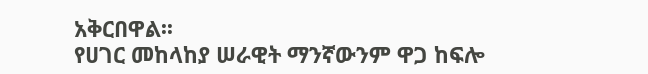አቅርበዋል፡፡
የሀገር መከላከያ ሠራዊት ማንኛውንም ዋጋ ከፍሎ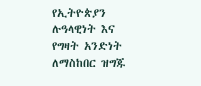የኢትዮጵያን ሉዓላዊነት እና የግዛት አንድነት ለማስከበር ዝግጁ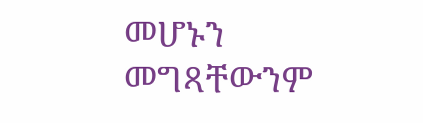መሆኑን መግጻቸውንም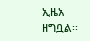ኢዜአ ዘግቧል፡፡